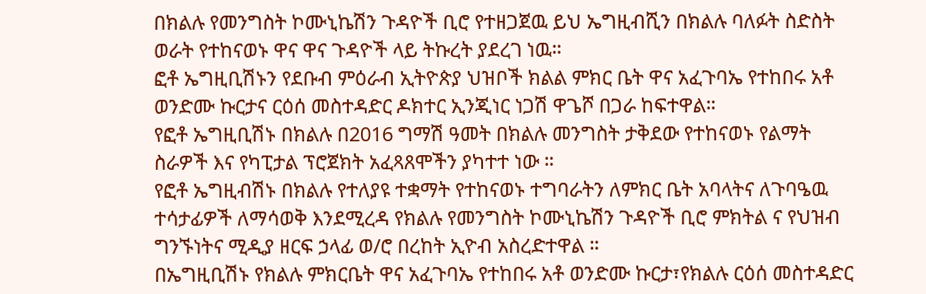በክልሉ የመንግስት ኮሙኒኬሽን ጉዳዮች ቢሮ የተዘጋጀዉ ይህ ኤግዚብሺን በክልሉ ባለፉት ስድስት ወራት የተከናወኑ ዋና ዋና ጉዳዮች ላይ ትኩረት ያደረገ ነዉ።
ፎቶ ኤግዚቢሽኑን የደቡብ ምዕራብ ኢትዮጵያ ህዝቦች ክልል ምክር ቤት ዋና አፈጉባኤ የተከበሩ አቶ ወንድሙ ኩርታና ርዕሰ መስተዳድር ዶክተር ኢንጂነር ነጋሽ ዋጌሾ በጋራ ከፍተዋል።
የፎቶ ኤግዚቢሽኑ በክልሉ በ2016 ግማሽ ዓመት በክልሉ መንግስት ታቅደው የተከናወኑ የልማት ስራዎች እና የካፒታል ፕሮጀክት አፈጻጸሞችን ያካተተ ነው ።
የፎቶ ኤግዚብሽኑ በክልሉ የተለያዩ ተቋማት የተከናወኑ ተግባራትን ለምክር ቤት አባላትና ለጉባዔዉ ተሳታፊዎች ለማሳወቅ እንደሚረዳ የክልሉ የመንግስት ኮሙኒኬሽን ጉዳዮች ቢሮ ምክትል ና የህዝብ ግንኙነትና ሚዲያ ዘርፍ ኃላፊ ወ/ሮ በረከት ኢዮብ አስረድተዋል ።
በኤግዚቢሽኑ የክልሉ ምክርቤት ዋና አፈጉባኤ የተከበሩ አቶ ወንድሙ ኩርታ፣የክልሉ ርዕሰ መስተዳድር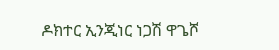ዶክተር ኢንጂነር ነጋሽ ዋጌሾ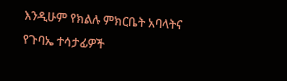እንዲሁም የክልሉ ምክርቤት አባላትና የጉባኤ ተሳታፊዎች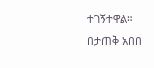ተገኝተዋል።
በታጠቅ አበበ